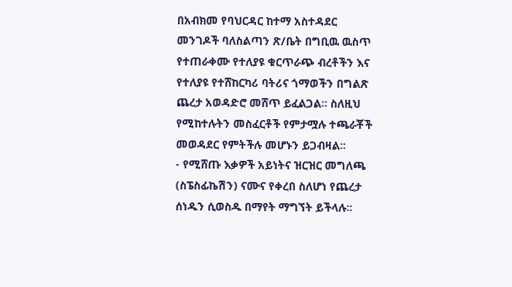በአብክመ የባህርዳር ከተማ አስተዳደር መንገዶች ባለስልጣን ጽ/ቤት በግቢዉ ዉስጥ የተጠራቀሙ የተለያዩ ቁርጥራጭ ብረቶችን እና የተለያዩ የተሸከርካሪ ባትሪና ጎማወችን በግልጽ ጨረታ አወዳድሮ መሸጥ ይፈልጋል፡፡ ስለዚህ የሚከተሉትን መስፈርቶች የምታሟሉ ተጫራቾች መወዳደር የምትችሉ መሆኑን ይጋብዛል፡፡
- የሚሸጡ እቃዎች አይነትና ዝርዝር መግለጫ (ስፔስፊኬሽን) ናሙና የቀረበ ስለሆነ የጨረታ ሰነዱን ሲወስዱ በማየት ማግኘት ይችላሉ፡፡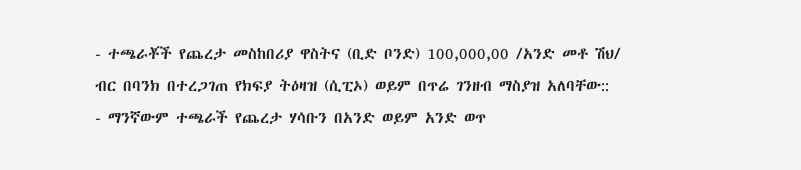- ተጫራቾች የጨረታ መስከበሪያ ዋስትና (ቢድ ቦንድ) 100,000,00 /አንድ መቶ ሽህ/ ብር በባንክ በተረጋገጠ የክፍያ ትዕዛዝ (ሲፒኦ) ወይም በጥሬ ገንዘብ ማስያዝ አለባቸው::
- ማንኛውም ተጫራች የጨረታ ሃሳቡን በአንድ ወይም አንድ ወጥ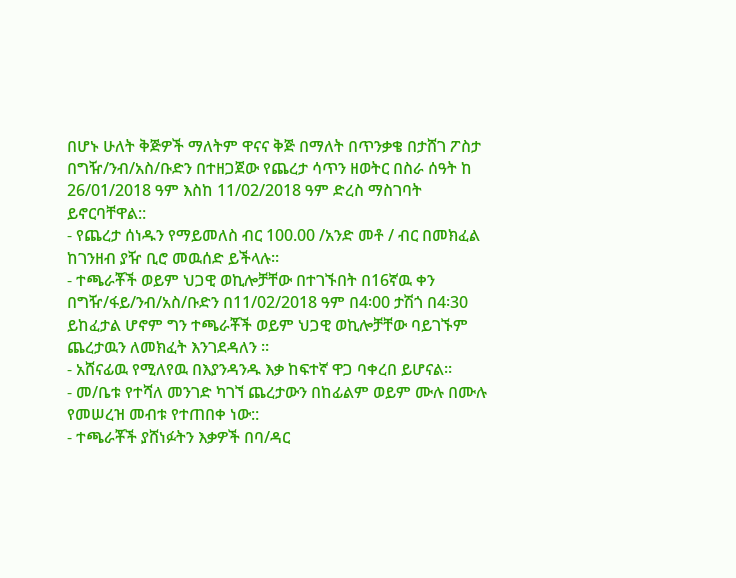በሆኑ ሁለት ቅጅዎች ማለትም ዋናና ቅጅ በማለት በጥንቃቄ በታሸገ ፖስታ በግዥ/ንብ/አስ/ቡድን በተዘጋጀው የጨረታ ሳጥን ዘወትር በስራ ሰዓት ከ 26/01/2018 ዓም እስከ 11/02/2018 ዓም ድረስ ማስገባት ይኖርባቸዋል::
- የጨረታ ሰነዱን የማይመለስ ብር 100.00 /አንድ መቶ / ብር በመክፈል ከገንዘብ ያዥ ቢሮ መዉሰድ ይችላሉ፡፡
- ተጫራቾች ወይም ህጋዊ ወኪሎቻቸው በተገኙበት በ16ኛዉ ቀን በግዥ/ፋይ/ንብ/አስ/ቡድን በ11/02/2018 ዓም በ4፡00 ታሽጎ በ4፡30 ይከፈታል ሆኖም ግን ተጫራቾች ወይም ህጋዊ ወኪሎቻቸው ባይገኙም ጨረታዉን ለመክፈት እንገደዳለን ፡፡
- አሸናፊዉ የሚለየዉ በእያንዳንዱ እቃ ከፍተኛ ዋጋ ባቀረበ ይሆናል፡፡
- መ/ቤቱ የተሻለ መንገድ ካገኘ ጨረታውን በከፊልም ወይም ሙሉ በሙሉ የመሠረዝ መብቱ የተጠበቀ ነው::
- ተጫራቾች ያሸነፉትን እቃዎች በባ/ዳር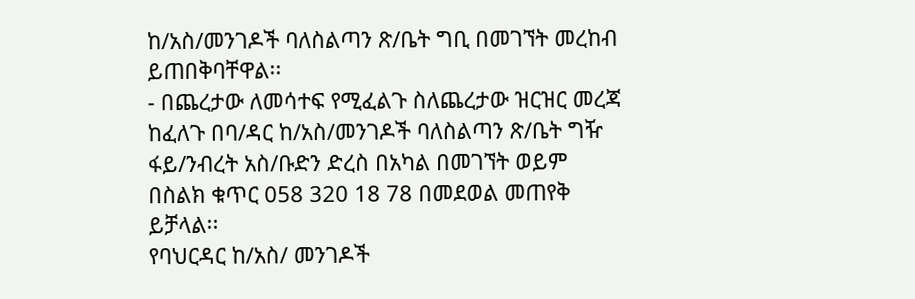ከ/አስ/መንገዶች ባለስልጣን ጽ/ቤት ግቢ በመገኘት መረከብ ይጠበቅባቸዋል፡፡
- በጨረታው ለመሳተፍ የሚፈልጉ ስለጨረታው ዝርዝር መረጃ ከፈለጉ በባ/ዳር ከ/አስ/መንገዶች ባለስልጣን ጽ/ቤት ግዥ ፋይ/ንብረት አስ/ቡድን ድረስ በአካል በመገኘት ወይም በስልክ ቁጥር 058 320 18 78 በመደወል መጠየቅ ይቻላል፡፡
የባህርዳር ከ/አስ/ መንገዶች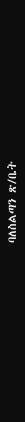ባለስልጣን ጽ/ቤት